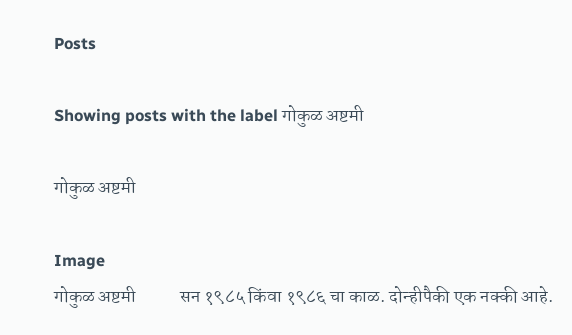Posts

Showing posts with the label गोकुळ अष्टमी

गोकुळ अष्टमी

Image
गोकुळ अष्टमी            सन १९८५ किंवा १९८६ चा काळ. दोन्हीपैकी एक नक्की आहे.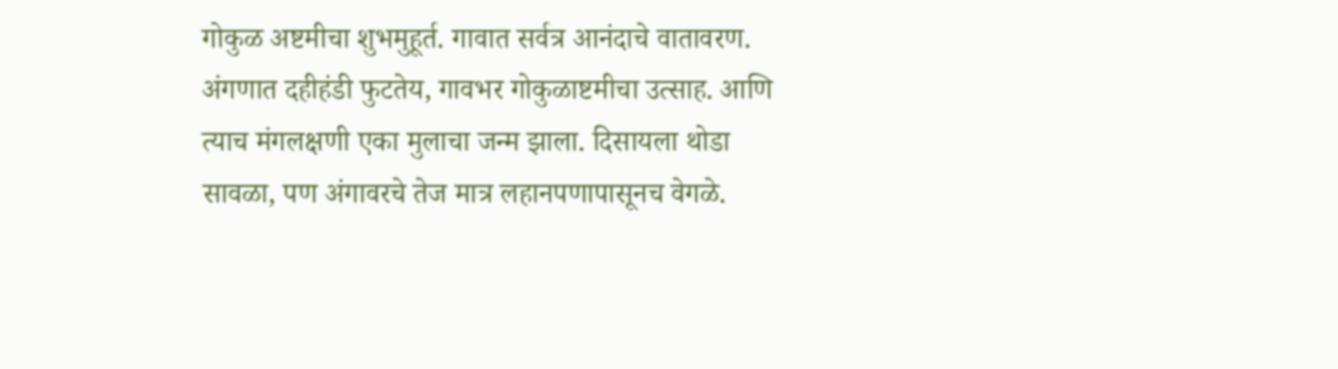गोकुळ अष्टमीचा शुभमुहूर्त. गावात सर्वत्र आनंदाचे वातावरण. अंगणात दहीहंडी फुटतेय, गावभर गोकुळाष्टमीचा उत्साह. आणि त्याच मंगलक्षणी एका मुलाचा जन्म झाला. दिसायला थोडा सावळा, पण अंगावरचे तेज मात्र लहानपणापासूनच वेगळे.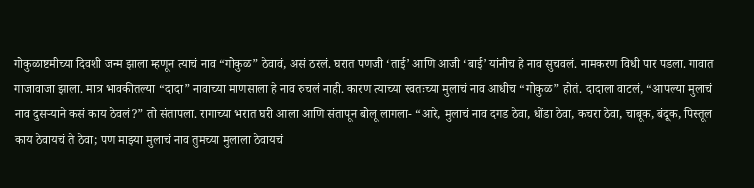गोकुळाष्टमीच्या दिवशी जन्म झाला म्हणून त्याचं नाव “गोकुळ” ठेवावं, असं ठरलं. घरात पणजी ‘ताई’ आणि आजी ‘बाई’ यांनीच हे नाव सुचवलं. नामकरण विधी पार पडला. गावात गाजावाजा झाला. मात्र भावकीतल्या “दादा” नावाच्या माणसाला हे नाव रुचलं नाही. कारण त्याच्या स्वतःच्या मुलाचं नाव आधीच “गोकुळ” होतं. दादाला वाटलं, “आपल्या मुलाचं नाव दुसऱ्याने कसं काय ठेवलं?” तो संतापला. रागाच्या भरात घरी आला आणि संतापून बोलू लागला- “आरे, मुलाचं नाव दगड ठेवा, धोंडा ठेवा, कचरा ठेवा, चाबूक, बंदूक, पिस्तूल काय ठेवायचं ते ठेवा; पण माझ्या मुलाचं नाव तुमच्या मुलाला ठेवायचं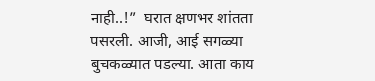नाही..!”  घरात क्षणभर शांतता पसरली. आजी, आई सगळ्या बुचकळ्यात पडल्या. आता काय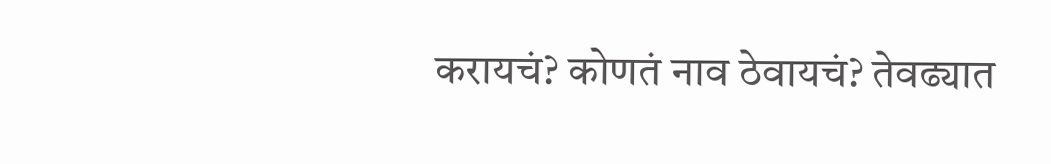करायचं? कोणतं नाव ठेवायचं? तेवढ्यात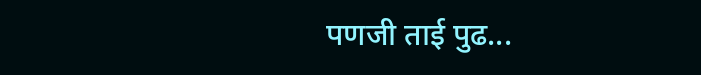पणजी ताई पुढ...